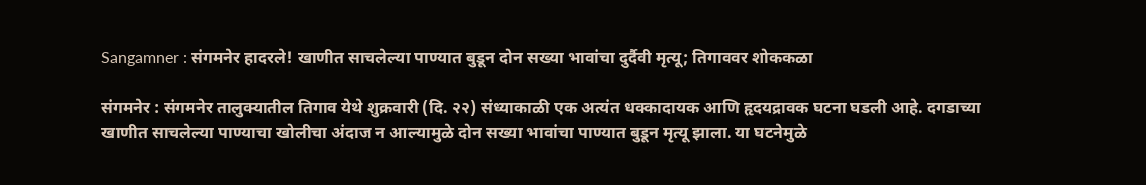Sangamner : संगमनेर हादरले! खाणीत साचलेल्या पाण्यात बुडून दोन सख्या भावांचा दुर्दैवी मृत्यू; तिगाववर शोककळा

संगमनेर : संगमनेर तालुक्यातील तिगाव येथे शुक्रवारी (दि. २२) संध्याकाळी एक अत्यंत धक्कादायक आणि हृदयद्रावक घटना घडली आहे. दगडाच्या खाणीत साचलेल्या पाण्याचा खोलीचा अंदाज न आल्यामुळे दोन सख्या भावांचा पाण्यात बुडून मृत्यू झाला. या घटनेमुळे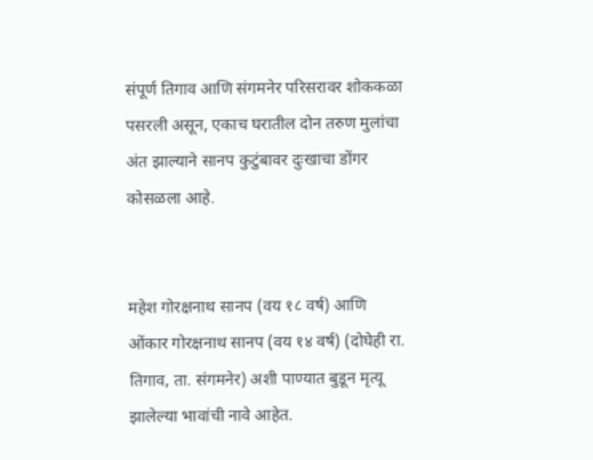संपूर्ण तिगाव आणि संगमनेर परिसरावर शोककळा पसरली असून, एकाच घरातील दोन तरुण मुलांचा अंत झाल्याने सानप कुटुंबावर दुःखाचा डोंगर कोसळला आहे.


महेश गोरक्षनाथ सानप (वय १८ वर्ष) आणि ओंकार गोरक्षनाथ सानप (वय १४ वर्ष) (दोघेही रा. तिगाव, ता. संगमनेर) अशी पाण्यात बुडून मृत्यू झालेल्या भावांची नावे आहेत.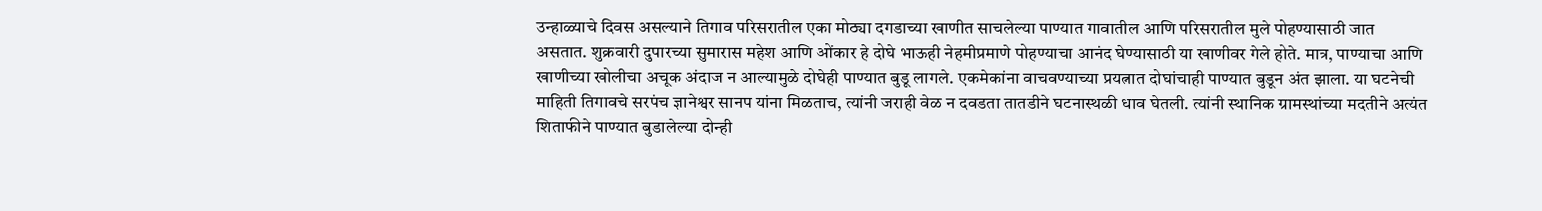उन्हाळ्याचे दिवस असल्याने तिगाव परिसरातील एका मोठ्या दगडाच्या खाणीत साचलेल्या पाण्यात गावातील आणि परिसरातील मुले पोहण्यासाठी जात असतात. शुक्रवारी दुपारच्या सुमारास महेश आणि ओंकार हे दोघे भाऊही नेहमीप्रमाणे पोहण्याचा आनंद घेण्यासाठी या खाणीवर गेले होते. मात्र, पाण्याचा आणि खाणीच्या खोलीचा अचूक अंदाज न आल्यामुळे दोघेही पाण्यात बुडू लागले. एकमेकांना वाचवण्याच्या प्रयत्नात दोघांचाही पाण्यात बुडून अंत झाला. या घटनेची माहिती तिगावचे सरपंच ज्ञानेश्वर सानप यांना मिळताच, त्यांनी जराही वेळ न दवडता तातडीने घटनास्थळी धाव घेतली. त्यांनी स्थानिक ग्रामस्थांच्या मदतीने अत्यंत शिताफीने पाण्यात बुडालेल्या दोन्ही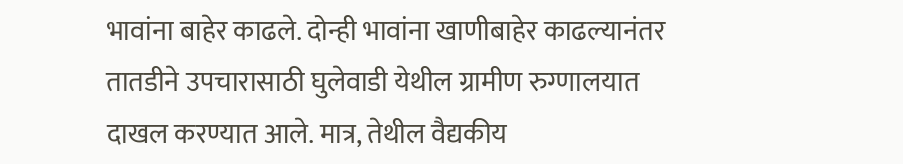भावांना बाहेर काढले. दोन्ही भावांना खाणीबाहेर काढल्यानंतर तातडीने उपचारासाठी घुलेवाडी येथील ग्रामीण रुग्णालयात दाखल करण्यात आले. मात्र, तेथील वैद्यकीय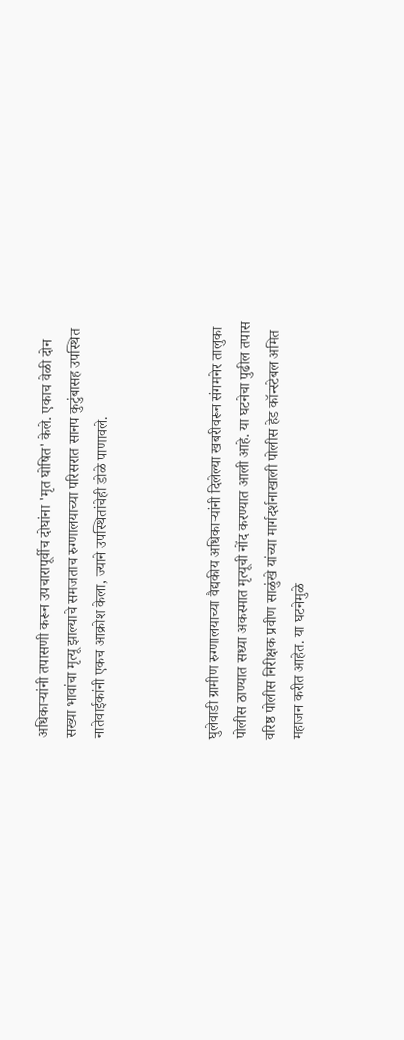अधिकाऱ्यांनी तपासणी करून उपचारापूर्वीच दोघांना 'मृत घोषित' केले. एकाच वेळी दोन सख्या भावांचा मृत्यू झाल्याचे समजताच रुग्णालयाच्या परिसरात सानप कुटुंबासह उपस्थित नातेवाईकांनी एकच आक्रोश केला, ज्याने उपस्थितांचेही डोळे पाणावले.



घुलेवाडी ग्रामीण रुग्णालयाच्या वैद्यकीय अधिकाऱ्यांनी दिलेल्या खबरीवरून संगमनेर तालुका पोलीस ठाण्यात सध्या अकस्मात मृत्यूची नोंद करण्यात आली आहे. या घटनेचा पुढील तपास वरिष्ठ पोलीस निरीक्षक प्रवीण साळुंखे यांच्या मार्गदर्शनाखाली पोलीस हेड कॉन्स्टेबल अमित महाजन करीत आहेत. या घटनेमुळे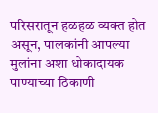परिसरातून हळहळ व्यक्त होत असून, पालकांनी आपल्या मुलांना अशा धोकादायक पाण्याच्या ठिकाणी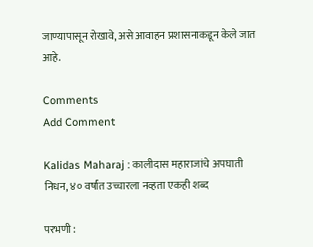जाण्यापासून रोखावे, असे आवाहन प्रशासनाकडून केले जात आहे.

Comments
Add Comment

Kalidas Maharaj : कालीदास महाराजांचे अपघाती निधन, ४० वर्षांत उच्चारला नव्हता एकही शब्द

परभणी :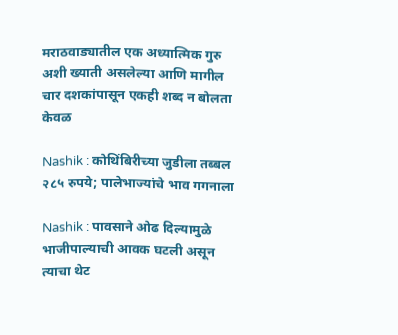मराठवाड्यातील एक अध्यात्मिक गुरु अशी ख्याती असलेल्या आणि मागील चार दशकांपासून एकही शब्द न बोलता केवळ

Nashik : कोथिंबिरीच्या जुडीला तब्बल २८५ रुपये; पालेभाज्यांचे भाव गगनाला

Nashik : पावसाने ओढ दिल्यामुळे भाजीपाल्याची आवक घटली असून त्याचा थेट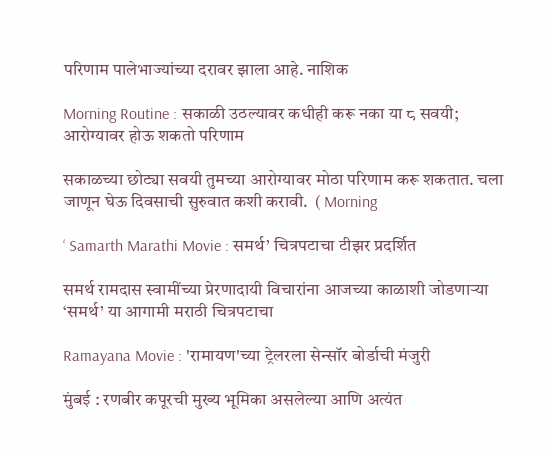परिणाम पालेभाज्यांच्या दरावर झाला आहे. नाशिक

Morning Routine : सकाळी उठल्यावर कधीही करू नका या ८ सवयी; आरोग्यावर होऊ शकतो परिणाम

सकाळच्या छोट्या सवयी तुमच्या आरोग्यावर मोठा परिणाम करू शकतात. चला जाणून घेऊ दिवसाची सुरुवात कशी करावी.  ( Morning

‘ Samarth Marathi Movie : समर्थ’ चित्रपटाचा टीझर प्रदर्शित

समर्थ रामदास स्वामींच्या प्रेरणादायी विचारांना आजच्या काळाशी जोडणाऱ्या ‘समर्थ’ या आगामी मराठी चित्रपटाचा

Ramayana Movie : 'रामायण'च्या ट्रेलरला सेन्सॉर बोर्डाची मंजुरी

मुंबई : रणबीर कपूरची मुख्य भूमिका असलेल्या आणि अत्यंत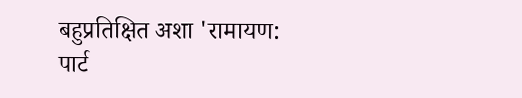बहुप्रतिक्षित अशा 'रामायण: पार्ट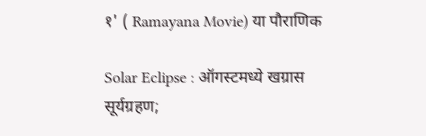१' ( Ramayana Movie) या पौराणिक

Solar Eclipse : ऑगस्टमध्ये खग्रास सूर्यग्रहण;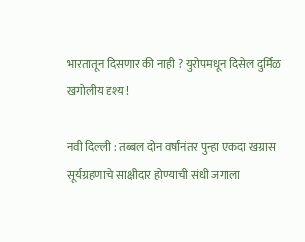भारतातून दिसणार की नाही ? युरोपमधून दिसेल दुर्मिळ खगोलीय दृश्य !

नवी दिल्ली : तब्बल दोन वर्षांनंतर पुन्हा एकदा खग्रास सूर्यग्रहणाचे साक्षीदार होण्याची संधी जगाला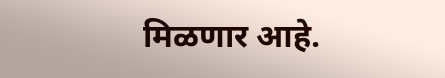मिळणार आहे.